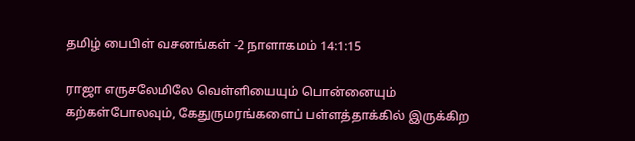தமிழ் பைபிள் வசனங்கள் -2 நாளாகமம் 14:1:15

ராஜா எருசலேமிலே வெள்ளியையும் பொன்னையும் கற்கள்போலவும், கேதுருமரங்களைப் பள்ளத்தாக்கில் இருக்கிற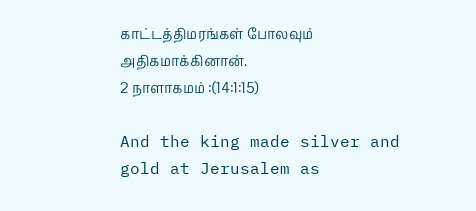காட்டத்திமரங்கள் போலவும் அதிகமாக்கினான்.
2 நாளாகமம் :(14:1:15)

And the king made silver and gold at Jerusalem as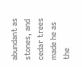abundant as stones, and cedar trees made he as the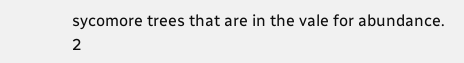sycomore trees that are in the vale for abundance.
2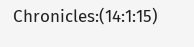Chronicles:(14:1:15)